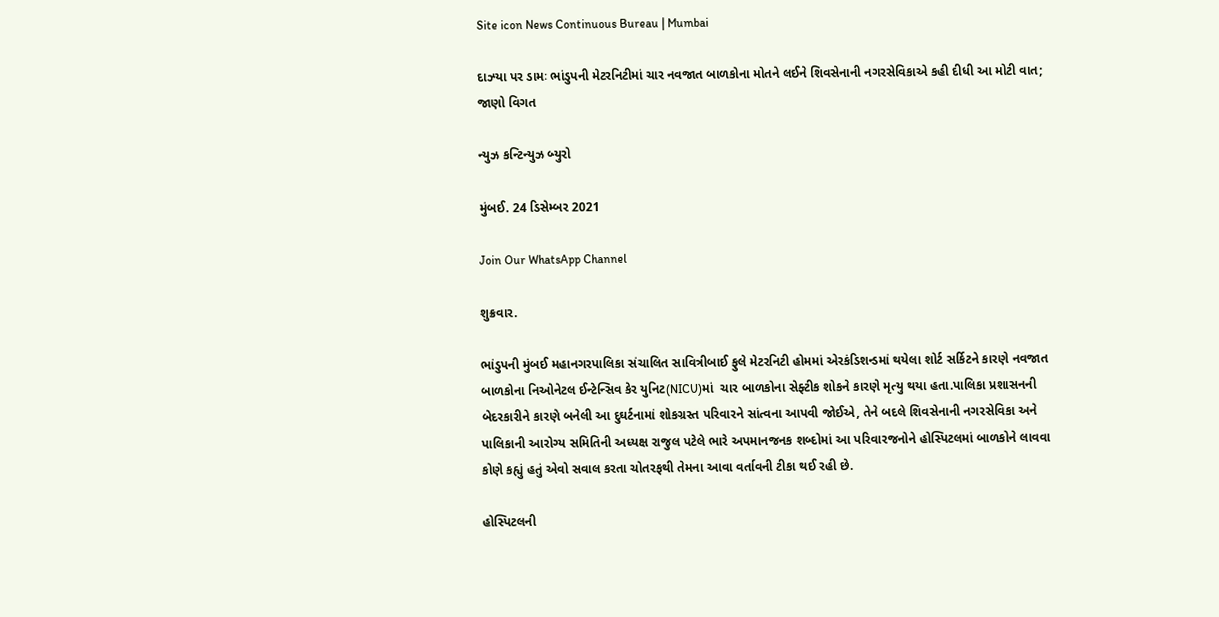Site icon News Continuous Bureau | Mumbai

દાઝ્યા પર ડામઃ ભાંડુપની મેટરનિટીમાં ચાર નવજાત બાળકોના મોતને લઈને શિવસેનાની નગરસેવિકાએ કહી દીધી આ મોટી વાત; જાણો વિગત

ન્યુઝ કન્ટિન્યુઝ બ્યુરો

મુંબઈ. 24 ડિસેમ્બર 2021

Join Our WhatsApp Channel

શુક્રવાર.

ભાંડુપની મુંબઈ મહાનગરપાલિકા સંચાલિત સાવિત્રીબાઈ ફુલે મેટરનિટી હોમમાં એરકંડિશન્ડમાં થયેલા શોર્ટ સર્કિટને કારણે નવજાત બાળકોના નિઓનેટલ ઈન્ટેન્સિવ કેર યુનિટ(NICU)માં  ચાર બાળકોના સેફ્ટીક શોકને કારણે મૃત્યુ થયા હતા.પાલિકા પ્રશાસનની બેદરકારીને કારણે બનેલી આ દુઘર્ટનામાં શોકગ્રસ્ત પરિવારને સાંત્વના આપવી જોઈએ, તેને બદલે શિવસેનાની નગરસેવિકા અને પાલિકાની આરોગ્ય સમિતિની અધ્યક્ષ રાજુલ પટેલે ભારે અપમાનજનક શબ્દોમાં આ પરિવારજનોને હોસ્પિટલમાં બાળકોને લાવવા કોણે કહ્યું હતું એવો સવાલ કરતા ચોતરફથી તેમના આવા વર્તાવની ટીકા થઈ રહી છે.

હોસ્પિટલની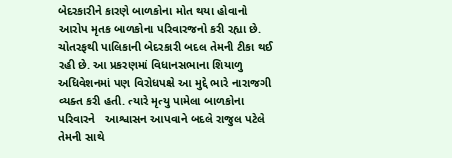બેદરકારીને કારણે બાળકોના મોત થયા હોવાનો આરોપ મૃતક બાળકોના પરિવારજનો કરી રહ્યા છે. ચોતરફથી પાલિકાની બેદરકારી બદલ તેમની ટીકા થઈ રહી છે. આ પ્રકરણમાં વિધાનસભાના શિયાળુ અધિવેશનમાં પણ વિરોધપક્ષે આ મુદ્દે ભારે નારાજગી વ્યક્ત કરી હતી. ત્યારે મૃત્યુ પામેલા બાળકોના પરિવારને   આશ્વાસન આપવાને બદલે રાજુલ પટેલે તેમની સાથે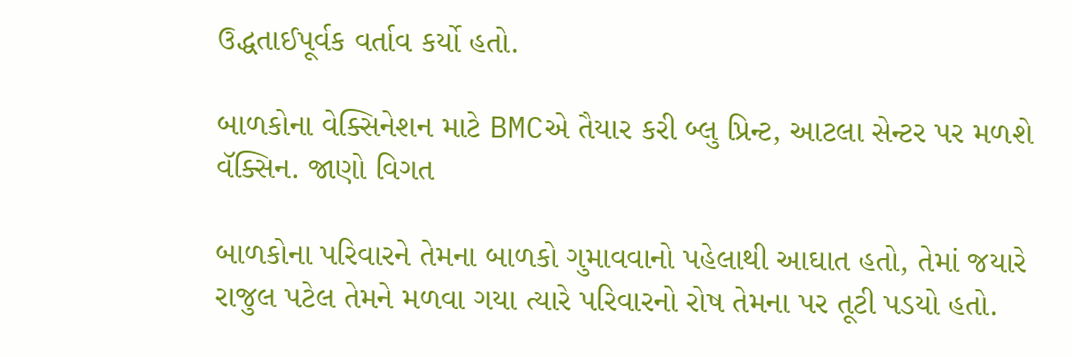ઉદ્ધતાઈપૂર્વક વર્તાવ કર્યો હતો.

બાળકોના વેક્સિનેશન માટે BMCએ તૈયાર કરી બ્લુ પ્રિન્ટ, આટલા સેન્ટર પર મળશે વૅક્સિન. જાણો વિગત

બાળકોના પરિવારને તેમના બાળકો ગુમાવવાનો પહેલાથી આઘાત હતો, તેમાં જયારે રાજુલ પટેલ તેમને મળવા ગયા ત્યારે પરિવારનો રોષ તેમના પર તૂટી પડયો હતો.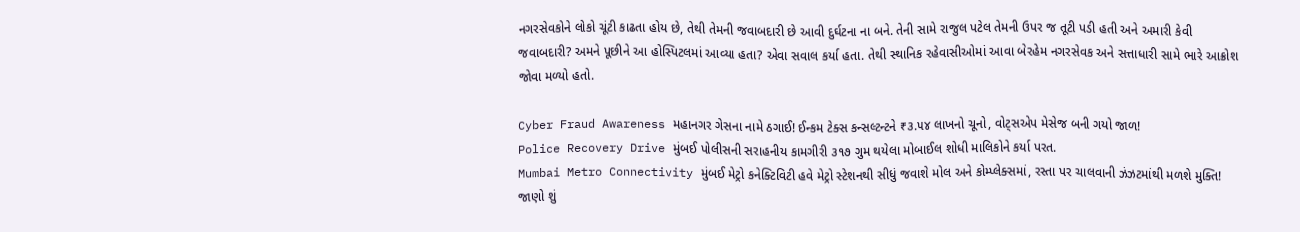નગરસેવકોને લોકો ચૂંટી કાઢતા હોય છે, તેથી તેમની જવાબદારી છે આવી દુર્ઘટના ના બને. તેની સામે રાજુલ પટેલ તેમની ઉપર જ તૂટી પડી હતી અને અમારી કેવી જવાબદારી? અમને પૂછીને આ હોસ્પિટલમાં આવ્યા હતા? એવા સવાલ કર્યા હતા. તેથી સ્થાનિક રહેવાસીઓમાં આવા બેરહેમ નગરસેવક અને સત્તાધારી સામે ભારે આક્રોશ જોવા મળ્યો હતો.

Cyber Fraud Awareness મહાનગર ગેસના નામે ઠગાઈ! ઈન્કમ ટેક્સ કન્સલ્ટન્ટને ₹૩.૫૪ લાખનો ચૂનો, વોટ્સએપ મેસેજ બની ગયો જાળ!
Police Recovery Drive મુંબઈ પોલીસની સરાહનીય કામગીરી ૩૧૭ ગુમ થયેલા મોબાઈલ શોધી માલિકોને કર્યા પરત.
Mumbai Metro Connectivity મુંબઈ મેટ્રો કનેક્ટિવિટી હવે મેટ્રો સ્ટેશનથી સીધું જવાશે મોલ અને કોમ્પ્લેક્સમાં, રસ્તા પર ચાલવાની ઝંઝટમાંથી મળશે મુક્તિ! જાણો શું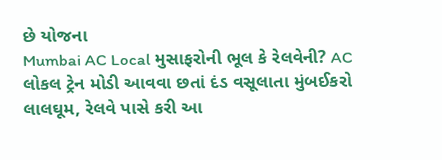છે યોજના
Mumbai AC Local મુસાફરોની ભૂલ કે રેલવેની? AC લોકલ ટ્રેન મોડી આવવા છતાં દંડ વસૂલાતા મુંબઈકરો લાલઘૂમ, રેલવે પાસે કરી આ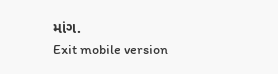માંગ.
Exit mobile version